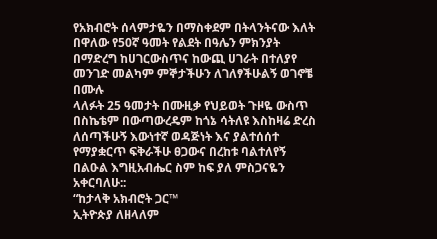የአክብሮት ሰላምታዬን በማስቀደም በትላንትናው እለት በዋለው የ50ኛ ዓመት የልደት በዓሌን ምክንያት በማድረግ ከሀገርውስጥና ከውጪ ሀገራት በተለያየ መንገድ መልካም ምኞታችሁን ለገለፃችሁልኝ ወገኖቼ በሙሉ
ላለፉት 25 ዓመታት በሙዚቃ የህይወት ጉዞዬ ውስጥ በስኬቴም በውጣውረዴም ከጎኔ ሳትለዩ እስከዛሬ ድረስ ለሰጣችሁኝ እውነተኛ ወዳጅነት እና ያልተሰሰተ የማያቋርጥ ፍቅራችሁ ፀጋውና በረከቱ ባልተለየኝ በልዑል እግዚአብሔር ስም ከፍ ያለ ምስጋናዬን አቀርባለሁ::
“ከታላቅ አክብሮት ጋር™
ኢትዮጵያ ለዘላለም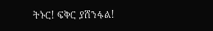ትኑር! ፍቅር ያሸንፋል!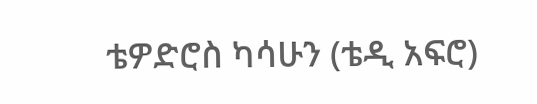ቴዎድሮስ ካሳሁን (ቴዲ አፍሮ)